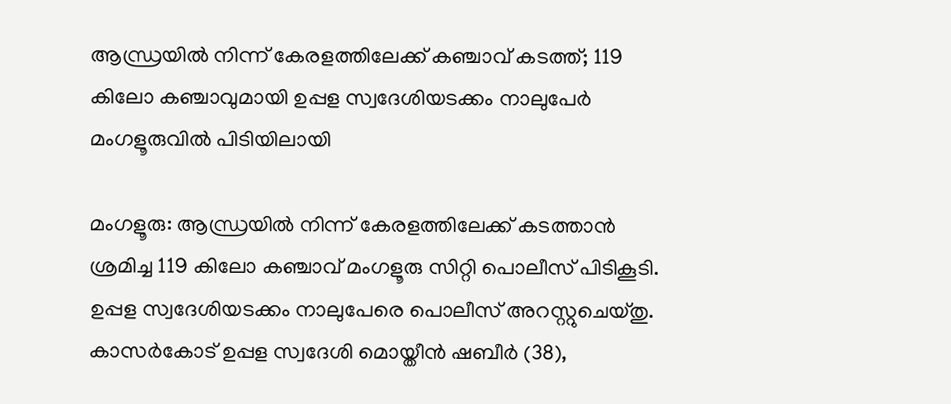ആന്ധ്രയില്‍ നിന്ന് കേരളത്തിലേക്ക് കഞ്ചാവ് കടത്ത്; 119 കിലോ കഞ്ചാവുമായി ഉപ്പള സ്വദേശിയടക്കം നാലുപേര്‍ മംഗളൂരുവില്‍ പിടിയിലായി

മംഗളൂരു: ആന്ധ്രയില്‍ നിന്ന് കേരളത്തിലേക്ക് കടത്താന്‍ ശ്രമിച്ച 119 കിലോ കഞ്ചാവ് മംഗളൂരു സിറ്റി പൊലീസ് പിടികൂടി. ഉപ്പള സ്വദേശിയടക്കം നാലുപേരെ പൊലീസ് അറസ്റ്റുചെയ്തു. കാസര്‍കോട് ഉപ്പള സ്വദേശി മൊയ്തീന്‍ ഷബീര്‍ (38),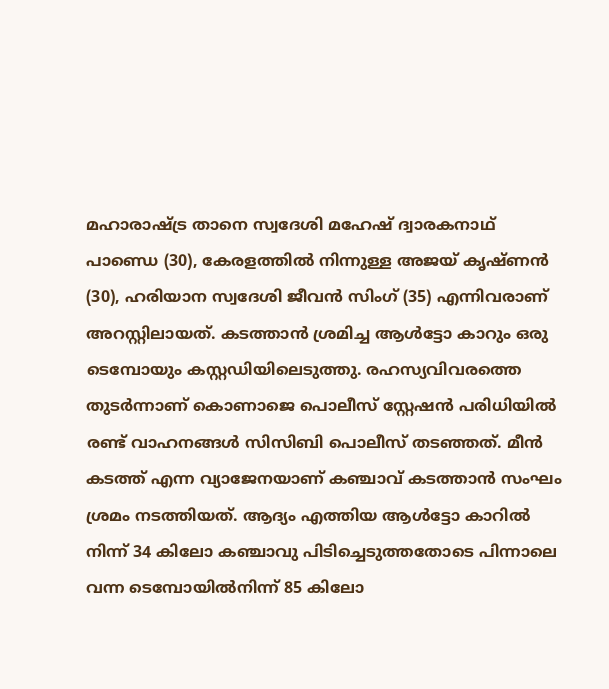മഹാരാഷ്ട്ര താനെ സ്വദേശി മഹേഷ് ദ്വാരകനാഥ് പാണ്ഡെ (30), കേരളത്തില്‍ നിന്നുള്ള അജയ് കൃഷ്ണന്‍ (30), ഹരിയാന സ്വദേശി ജീവന്‍ സിംഗ് (35) എന്നിവരാണ് അറസ്റ്റിലായത്. കടത്താന്‍ ശ്രമിച്ച ആള്‍ട്ടോ കാറും ഒരു ടെമ്പോയും കസ്റ്റഡിയിലെടുത്തു. രഹസ്യവിവരത്തെ തുടര്‍ന്നാണ് കൊണാജെ പൊലീസ് സ്റ്റേഷന്‍ പരിധിയില്‍ രണ്ട് വാഹനങ്ങള്‍ സിസിബി പൊലീസ് തടഞ്ഞത്. മീന്‍ കടത്ത് എന്ന വ്യാജേനയാണ് കഞ്ചാവ് കടത്താന്‍ സംഘം ശ്രമം നടത്തിയത്. ആദ്യം എത്തിയ ആള്‍ട്ടോ കാറില്‍ നിന്ന് 34 കിലോ കഞ്ചാവു പിടിച്ചെടുത്തതോടെ പിന്നാലെ വന്ന ടെമ്പോയില്‍നിന്ന് 85 കിലോ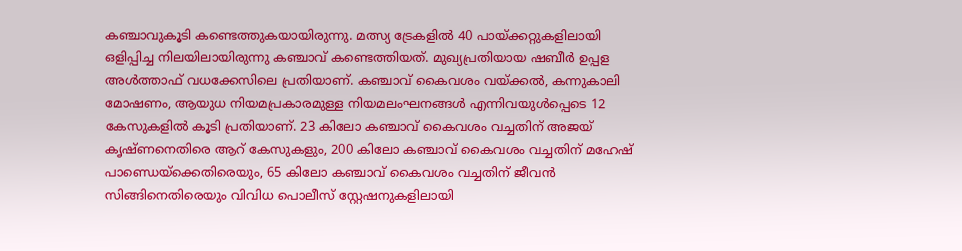കഞ്ചാവുകൂടി കണ്ടെത്തുകയായിരുന്നു. മത്സ്യ ട്രേകളില്‍ 40 പായ്ക്കറ്റുകളിലായി ഒളിപ്പിച്ച നിലയിലായിരുന്നു കഞ്ചാവ് കണ്ടെത്തിയത്. മുഖ്യപ്രതിയായ ഷബീര്‍ ഉപ്പള അള്‍ത്താഫ് വധക്കേസിലെ പ്രതിയാണ്. കഞ്ചാവ് കൈവശം വയ്ക്കല്‍, കന്നുകാലി മോഷണം, ആയുധ നിയമപ്രകാരമുള്ള നിയമലംഘനങ്ങള്‍ എന്നിവയുള്‍പ്പെടെ 12 കേസുകളില്‍ കൂടി പ്രതിയാണ്. 23 കിലോ കഞ്ചാവ് കൈവശം വച്ചതിന് അജയ് കൃഷ്ണനെതിരെ ആറ് കേസുകളും, 200 കിലോ കഞ്ചാവ് കൈവശം വച്ചതിന് മഹേഷ് പാണ്ഡെയ്‌ക്കെതിരെയും, 65 കിലോ കഞ്ചാവ് കൈവശം വച്ചതിന് ജീവന്‍ സിങ്ങിനെതിരെയും വിവിധ പൊലീസ് സ്റ്റേഷനുകളിലായി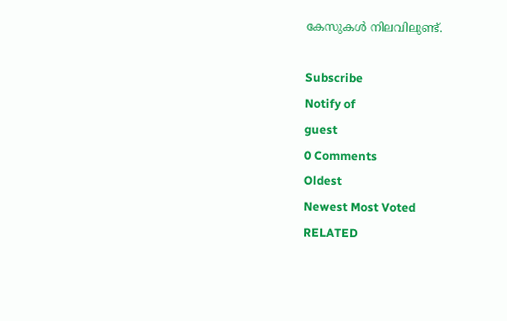കേസുകള്‍ നിലവിലുണ്ട്.

Subscribe
Notify of
guest
0 Comments
Oldest
Newest Most Voted
RELATED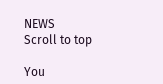NEWS
Scroll to top

You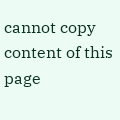cannot copy content of this page